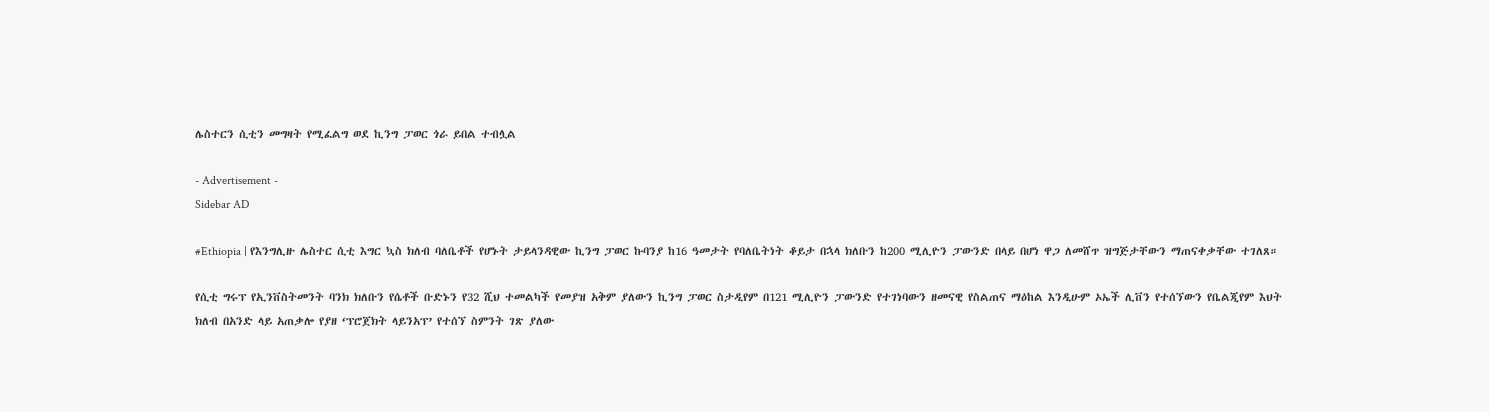ሌስተርን ሲቲን መግዛት የሚፈልግ ወደ ኪንግ ፓወር ጎራ ይበል ተብሏል

- Advertisement -
Sidebar AD

#Ethiopia | የእንግሊዙ ሌስተር ሲቲ እግር ኳስ ክለብ ባለቤቶች የሆኑት ታይላንዳዊው ኪንግ ፓወር ኩባንያ ከ16 ዓመታት የባለቤትነት ቆይታ በኋላ ክለቡን ከ200 ሚሊዮን ፓውንድ በላይ በሆነ ዋጋ ለመሸጥ ዝግጅታቸውን ማጠናቀቃቸው ተገለጸ።

የሲቲ ግሩፕ የኢንቨስትመንት ባንክ ክለቡን የሴቶች ቡድኑን የ32 ሺህ ተመልካች የመያዝ አቅም ያለውን ኪንግ ፓወር ስታዲየም በ121 ሚሊዮን ፓውንድ የተገነባውን ዘመናዊ የስልጠና ማዕከል እንዲሁም ኦኤች ሊቨን የተሰኘውን የቤልጂየም እህት ክለብ በአንድ ላይ አጠቃሎ የያዘ ‘ፕሮጀክት ላይንአፕ’ የተሰኘ ስምንት ገጽ ያለው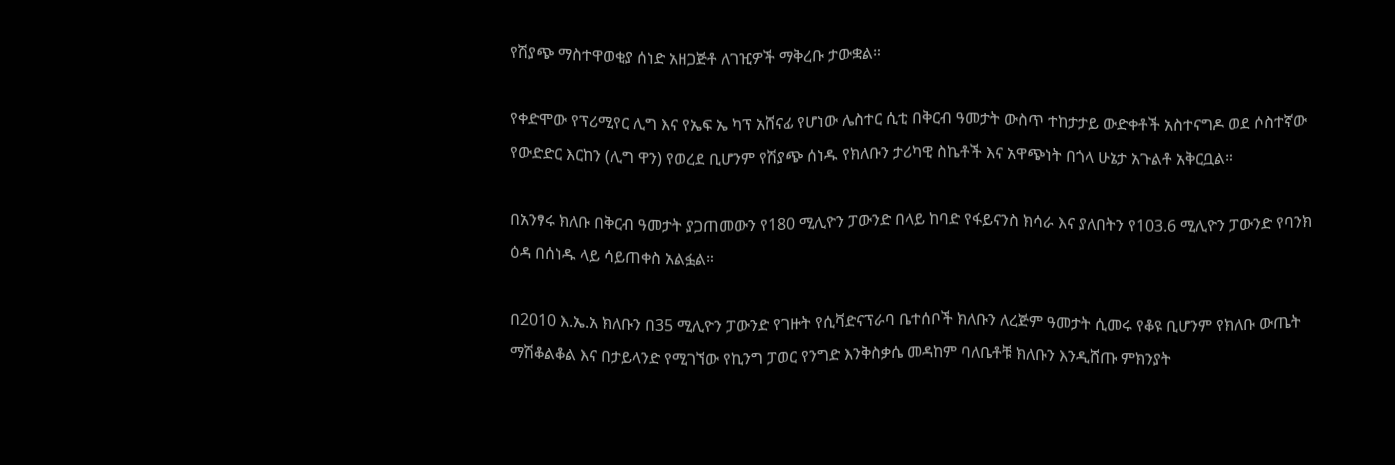የሽያጭ ማስተዋወቂያ ሰነድ አዘጋጅቶ ለገዢዎች ማቅረቡ ታውቋል።

የቀድሞው የፕሪሚየር ሊግ እና የኤፍ ኤ ካፕ አሸናፊ የሆነው ሌስተር ሲቲ በቅርብ ዓመታት ውስጥ ተከታታይ ውድቀቶች አስተናግዶ ወደ ሶስተኛው የውድድር እርከን (ሊግ ዋን) የወረደ ቢሆንም የሽያጭ ሰነዱ የክለቡን ታሪካዊ ስኬቶች እና አዋጭነት በጎላ ሁኔታ አጉልቶ አቅርቧል።

በአንፃሩ ክለቡ በቅርብ ዓመታት ያጋጠመውን የ180 ሚሊዮን ፓውንድ በላይ ከባድ የፋይናንስ ክሳራ እና ያለበትን የ103.6 ሚሊዮን ፓውንድ የባንክ ዕዳ በሰነዱ ላይ ሳይጠቀስ አልፏል።

በ2010 እ.ኤ.አ ክለቡን በ35 ሚሊዮን ፓውንድ የገዙት የሲቫድናፕራባ ቤተሰቦች ክለቡን ለረጅም ዓመታት ሲመሩ የቆዩ ቢሆንም የክለቡ ውጤት ማሽቆልቆል እና በታይላንድ የሚገኘው የኪንግ ፓወር የንግድ እንቅስቃሴ መዳከም ባለቤቶቹ ክለቡን እንዲሸጡ ምክንያት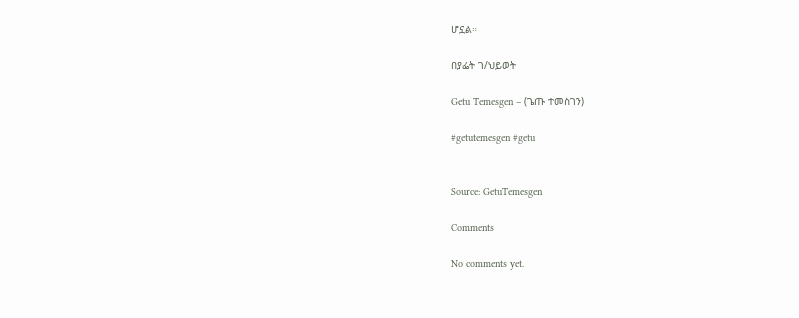ሆኗል።

በያፌት ገ/ህይወት

Getu Temesgen – (ጌጡ ተመስገን)

#getutemesgen #getu


Source: GetuTemesgen

Comments

No comments yet.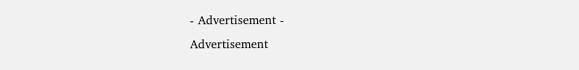- Advertisement -
Advertisement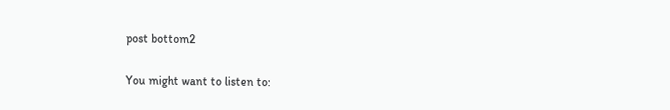post bottom2

You might want to listen to: